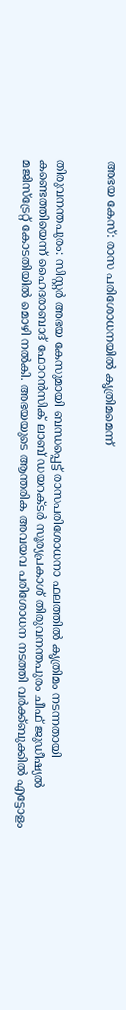അഭയ കേസ്‌: രാസ പരിശോധനയില്‍ കൃത്രിമമെന്ന്‌


തിരുവനന്തപുരം: സിസ്റ്റര്‍ അഭയ കേസുമായി ബന്ധപ്പെട്ട്‌ രാസപരിശോധനാ ഫലത്തില്‍ കൃത്രിമം നടന്നതായി കണ്ടെത്തിയെന്ന്‌ ഹൈദരാബാദ്‌ ഫോറന്‍സിക്‌ ലാബ്‌ ഡയറക്ടര്‍ സൂര്യപ്രകാശ്‌ തിരുവനന്തപുരം ചീഫ്‌ ജുഡീഷ്യല്‍ മജിസ്‌ട്രേറ്റ്‌ കോടതിയില്‍ മൊഴി നല്‍കി. അഭയയുടെ ആന്തരിക അവയവ പരിശോധന നടത്തി വര്‍ക്ക്‌ബുക്കില്‍ എട്ടോളം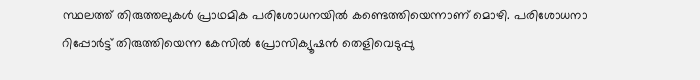സ്ഥലത്ത്‌ തിരുത്തലുകള്‍ പ്രാഥമിക പരിശോധനയില്‍ കണ്ടെത്തിയെന്നാണ്‌ മൊഴി. പരിശോധനാ റിപ്പോര്‍ട്ട്‌ തിരുത്തിയെന്ന കേസില്‍ പ്രോസിക്യൂഷന്‍ തെളിവെടുപ്പു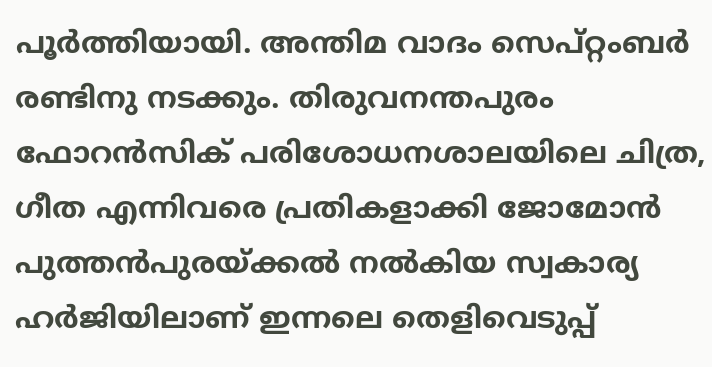പൂര്‍ത്തിയായി. അന്തിമ വാദം സെപ്‌റ്റംബര്‍ രണ്ടിനു നടക്കും. തിരുവനന്തപുരം ഫോറന്‍സിക്‌ പരിശോധനശാലയിലെ ചിത്ര, ഗീത എന്നിവരെ പ്രതികളാക്കി ജോമോന്‍ പുത്തന്‍പുരയ്‌ക്കല്‍ നല്‍കിയ സ്വകാര്യ ഹര്‍ജിയിലാണ്‌ ഇന്നലെ തെളിവെടുപ്പ്‌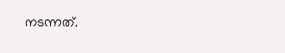നടന്നത്‌.